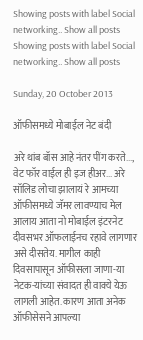Showing posts with label Social networking.. Show all posts
Showing posts with label Social networking.. Show all posts

Sunday, 20 October 2013

ऑफीसमध्ये मोबाईल नेट बंदी

अरे थांब बॉस आहे नंतर पींग करते..., वेट फॉर वाईल ही इज हीअर... अरे सॉलिड लोचा झालायं रे आमच्या ऑफीसमध्ये जॅमर लावण्याच मेल आलाय आता नो मोबाईल इंटरनेट दीवसभर ऑफलाईनच रहावे लागणार असे दीसतेय. मागील काही दिवसापासून ऑफीसला जाणा-या नेटक-यांच्या संवादत ही वाक्ये येऊ लागली आहेत. कारण आता अनेक ऑफीसेसने आपल्या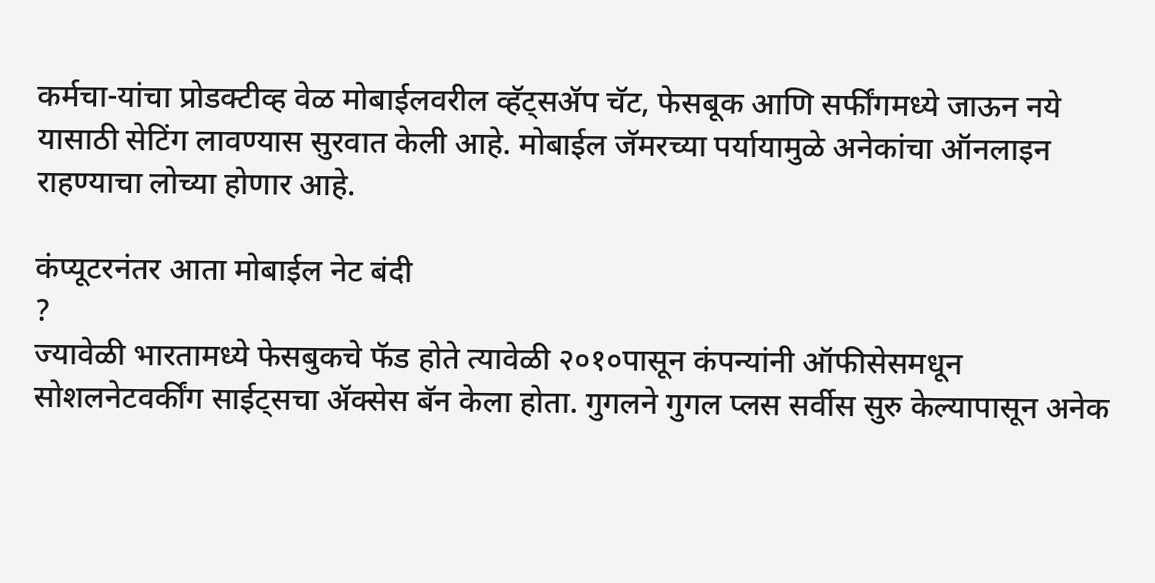कर्मचा-यांचा प्रोडक्टीव्ह वेळ मोबाईलवरील व्हॅट्सॲप चॅट, फेसबूक आणि सर्फींगमध्ये जाऊन नये यासाठी सेटिंग लावण्यास सुरवात केली आहे. मोबाईल जॅमरच्या पर्यायामुळे अनेकांचा ऑनलाइन राहण्याचा लोच्या होणार आहे.

कंप्यूटरनंतर आता मोबाईल नेट बंदी
?
ज्यावेळी भारतामध्ये फेसबुकचे फॅड होते त्यावेळी २०१०पासून कंपन्यांनी ऑफीसेसमधून सोशलनेटवर्कींग साईट्सचा ॲक्सेस बॅन केला होता. गुगलने गुगल प्लस सर्वीस सुरु केल्यापासून अनेक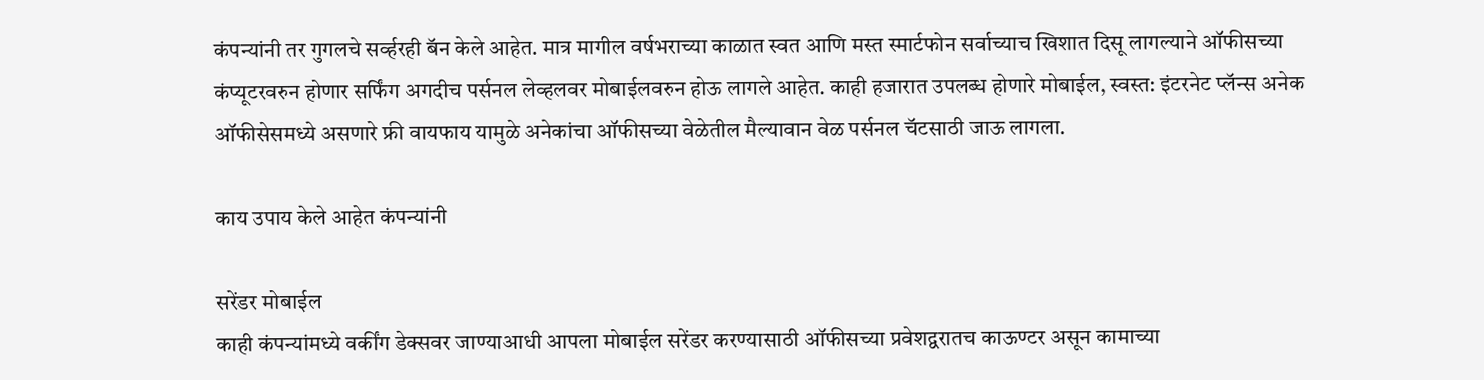कंपन्यांनी तर गुगलचे सर्व्हरही बॅन केले आहेत. मात्र मागील वर्षभराच्या काळात स्वत आणि मस्त स्मार्टफोन सर्वाच्याच खिशात दिसू लागल्याने ऑफीसच्या कंप्यूटरवरुन होणार सर्फिंग अगदीच पर्सनल लेव्हलवर मोबाईलवरुन होऊ लागले आहेत. काही हजारात उपलब्ध होणारे मोबाईल, स्वस्त: इंटरनेट प्लॅन्स अनेक ऑफीसेसमध्ये असणारे फ्री वायफाय यामुळे अनेकांचा ऑफीसच्या वेळेतील मैल्यावान वेळ पर्सनल चॅटसाठी जाऊ लागला.

काय उपाय केले आहेत कंपन्यांनी

सरेंडर मोबाईल
काही कंपन्यांमध्ये वर्कींग डेक्सवर जाण्याआधी आपला मोबाईल सरेंडर करण्यासाठी ऑफीसच्या प्रवेशद्वरातच काऊण्टर असून कामाच्या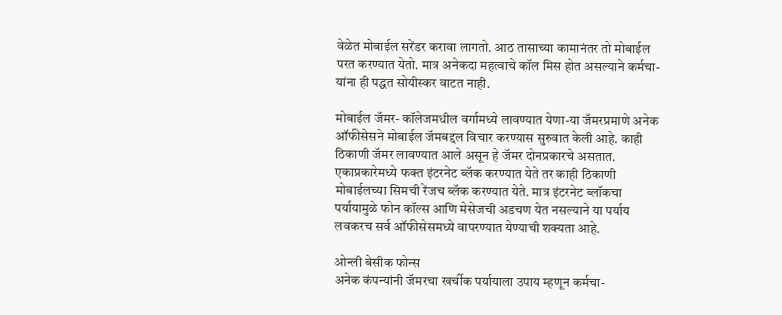वेळेत मोबाईल सरेंडर करावा लागतो. आठ तासाच्या कामानंतर तो मोबाईल परत करण्यात येतो. मात्र अनेकदा महत्वाचे कॉल मिस होत असल्याने कर्मचा-यांना ही पद्धत सोयीस्कर वाटत नाही.

मोबाईल जॅमर- कॉलेजमधील वर्गामध्ये लावण्यात येणा-या जॅमरप्रमाणे अनेक ऑफीसेसने मोबाईल जॅमबद्दल विचार करण्यास सुरुवात केली आहे. काही ठिकाणी जॅमर लावण्यात आले असून हे जॅमर दोनप्रकारचे असतात. एकाप्रकारेमध्ये फक्त इंटरनेट ब्लॅक करण्यात येते तर काही ठिकाणी मोबाईलच्या सिमची रेंजच ब्लॅक करण्यात येते. मात्र इंटरनेट ब्लॉकचा पर्यायामुळे फोन कॉल्स आणि मेसेजची अडचण येत नसल्याने या पर्याय लवकरच सर्व ऑफीसेसमध्ये वापरण्यात येण्याची शक्यता आहे.

ओन्ली बेसीक फोन्स
अनेक कंपन्यांनी जॅमरचा खर्चीक पर्यायाला उपाय म्हणून कर्मचा-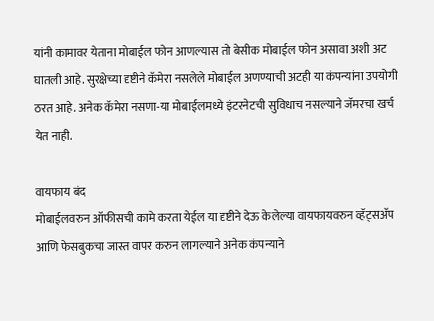यांनी कामावर येताना मोबाईल फोन आणल्यास तो बेसीक मोबाईल फोन असावा अशी अट घातली आहे. सुरक्षेच्या दृष्टीने कॅमेरा नसलेले मोबाईल अणण्याची अटही या कंपन्यांना उपयोगी ठरत आहे. अनेक कॅमेरा नसणा-या मोबाईलमध्ये इंटरनेटची सुविधाच नसल्याने जॅमरचा खर्च येत नाही.

वायफाय बंद
मोबाईलवरुन ऑफीसची कामे करता येईल या दृष्टीने देऊ केलेल्या वायफायवरुन व्हॅट्सॲप आणि फेसबुकचा जास्त वापर करुन लागल्याने अनेक कंपन्याने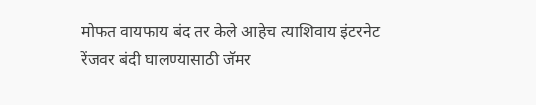मोफत वायफाय बंद तर केले आहेच त्याशिवाय इंटरनेट रेंजवर बंदी घालण्यासाठी जॅमर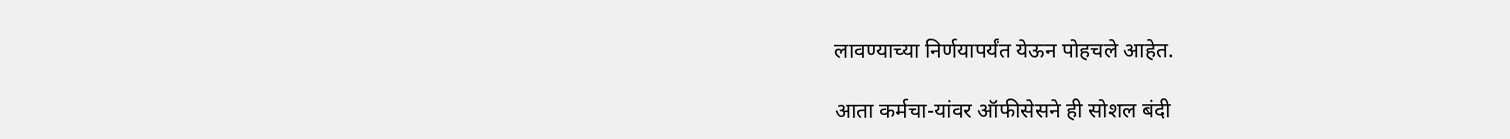लावण्याच्या निर्णयापर्यंत येऊन पोहचले आहेत.

आता कर्मचा-यांवर ऑफीसेसने ही सोशल बंदी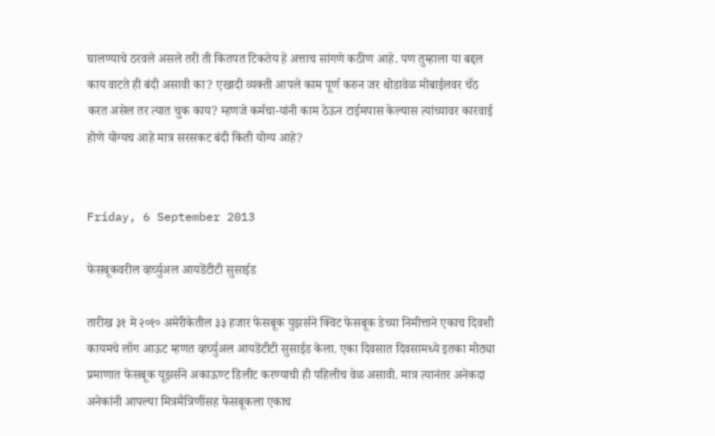घालण्याचे ठरवले असले तरी ती कितपत टिकतेय हे अत्ताच सांगणे कठीण आहे. पण तुम्हाला या बद्दल काय वाटते ही बंदी असावी का? एखादी व्यक्ती आपले काम पूर्ण करुन जर थोडावेळ मोबाईलवर चॅठ करत असेल तर त्यात चुक काय? म्हणजे कर्मचा-यांनी काम ठेऊन टाईमपास केल्यास त्यांच्यावर कारवाई होणे योग्यच आहे मात्र सरसकट बंदी किती योग्य आहे?


Friday, 6 September 2013

फेसबूकवरील व्हर्च्युअल आयडेंटीटी सुसाईड

तारीख ३१ मे २०१० अमेरीकेतील ३३ हजार फेसबूक युझर्सने क्विट फेसबूक डेच्या निमीत्ताने एकाच दिवशी कायमचे लॉग आऊट म्हणत व्हर्च्युअल आयडेंटीटी सुसाईड केला. एका दिवसात दिवसामध्ये इतका मोठ्या प्रमाणात फेसबूक यूझर्सने अकाऊण्ट डिलीट करण्याची ही पहिलीच वेळ असावी. मात्र त्यानंतर अनेकदा अनेकांनी आपल्या मित्रमैत्रिणींसह फेसबूकला एकाच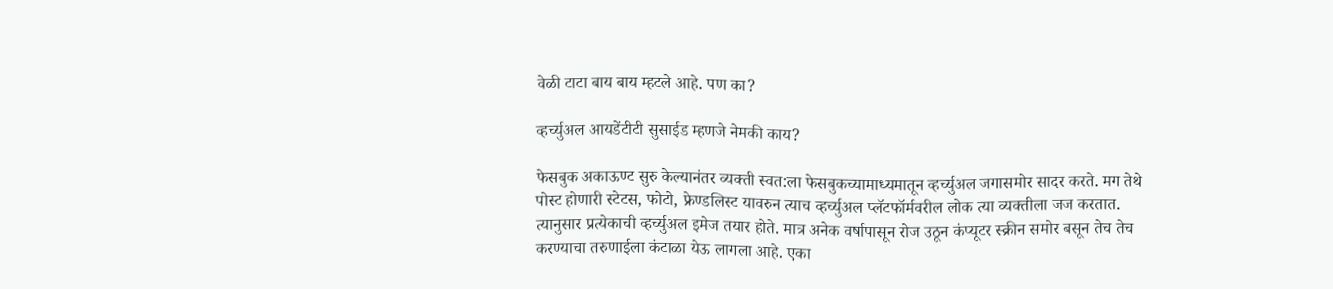वेळी टाटा बाय बाय म्हटले आहे. पण का?

व्हर्च्युअल आयडेंटीटी सुसाईड म्हणजे नेमकी काय?

फेसबुक अकाऊण्ट सुरु केल्यानंतर व्यक्ती स्वत:ला फेसबुकच्यामाध्यमातून व्हर्च्युअल जगासमोर सादर करते. मग तेथे पोस्ट होणारी स्टेटस, फोटो, फ्रेण्डलिस्ट यावरुन त्याच व्हर्च्युअल प्लॅटफॉर्मवरील लोक त्या व्यक्तीला जज करतात. त्यानुसार प्रत्येकाची व्हर्च्युअल इमेज तयार होते. मात्र अनेक वर्षापासून रोज उठून कंप्यूटर स्क्रीन समोर बसून तेच तेच करण्याचा तरुणाईला कंटाळा येऊ लागला आहे. एका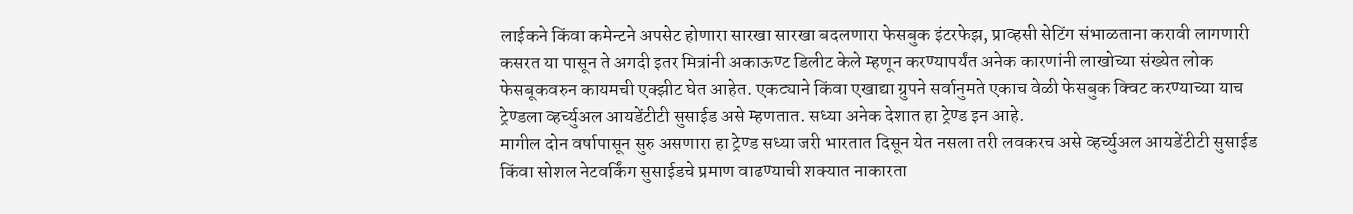लाईकने किंवा कमेन्टने अपसेट होणारा सारखा सारखा बदलणारा फेसबुक इंटरफेझ, प्राव्हसी सेटिंग संभाळताना करावी लागणारी कसरत या पासून ते अगदी इतर मित्रांनी अकाऊण्ट डिलीट केले म्हणून करण्यापर्यंत अनेक कारणांनी लाखोच्या संख्येत लोक फेसबूकवरुन कायमची एक्झीट घेत आहेत. एकट्याने किंवा एखाद्या ग्रुपने सर्वानुमते एकाच वेळी फेसबुक क्विट करण्याच्या याच ट्रेण्डला व्हर्च्युअल आयडेंटीटी सुसाईड असे म्हणतात. सध्या अनेक देशात हा ट्रेण्ड इन आहे.
मागील दोन वर्षापासून सुरु असणारा हा ट्रेण्ड सध्या जरी भारतात दिसून येत नसला तरी लवकरच असे व्हर्च्युअल आयडेंटीटी सुसाईड किंवा सोशल नेटवर्किंग सुसाईडचे प्रमाण वाढण्याची शक्यात नाकारता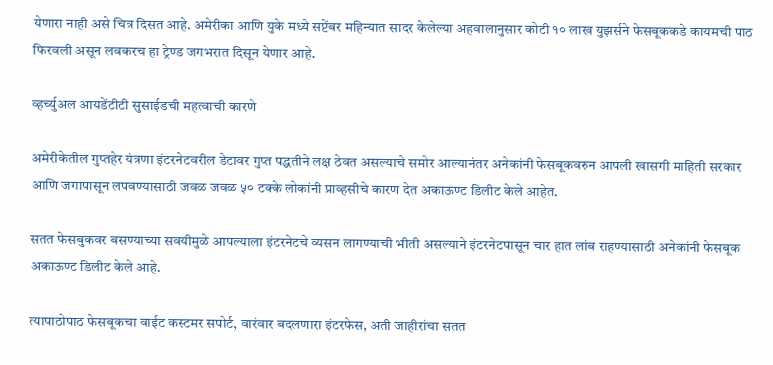येणारा नाही असे चित्र दिसत आहे. अमेरीका आणि युके मध्ये सप्टेंबर महिन्यात सादर केलेल्या अहवालानुसार कोटी १० लाख युझर्सने फेसबूककडे कायमची पाठ फिरवली असून लवकरच हा ट्रेण्ड जगभरात दिसून येणार आहे.

व्हर्च्युअल आयडेंटीटी सुसाईडची महत्वाची कारणे

अमेरीकेतील गुप्तहेर यंत्रणा इंटरनेटवरील डेटावर गुप्त पद्धतीने लक्ष ठेवत असल्याचे समोर आल्यानंतर अनेकांनी फेसबूकवरुन आपली खासगी माहिती सरकार आणि जगापासून लपवण्यासाठी जवळ जवळ ५० टक्के लोकांनी प्राव्हसीचे कारण देत अकाऊण्ट डिलीट केले आहेत.

सतत फेसबुकवर बसण्याच्या सवयीमुळे आपल्याला इंटरनेटचे व्यसन लागण्याची भीती असल्याने इंटरनेटपासून चार हात लांब राहण्यासाठी अनेकांनी फेसबूक अकाऊण्ट डिलीट केले आहे.

त्यापाठोपाठ फेसबूकचा वाईट कस्टमर सपोर्ट, वारंवार बदलणारा इंटरफेस, अती जाहीरांचा सतत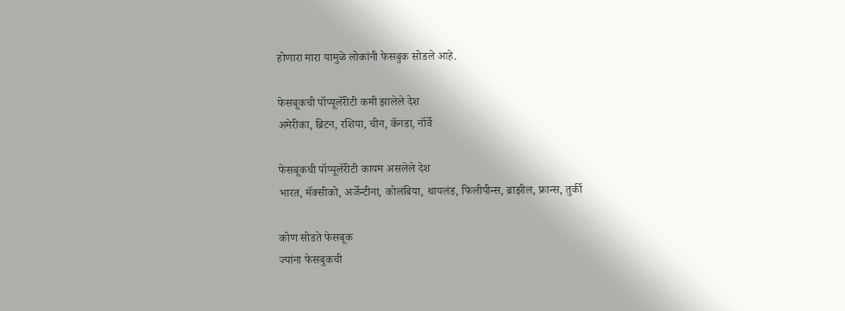होणारा मारा यामुळे लोकांनी फेसबुक सोडले आहे.

फेसबूकची पॉप्यूलॅरीटी कमी झालेले देश
अमेरीका, ब्रिटन, रशिया, चीन, कॅनडा, नॉर्वे

फेसबूकची पॉप्यूलॅरीटी कायम असलेले देश
भारत, मॅक्सीको, अर्जेन्टीना, कोलंबिया, थायलंड, फिलीपीन्स, ब्राझील, फ्रान्स, तुर्की

कोण सोडते फेसबूक
ज्यांना फेसबुकची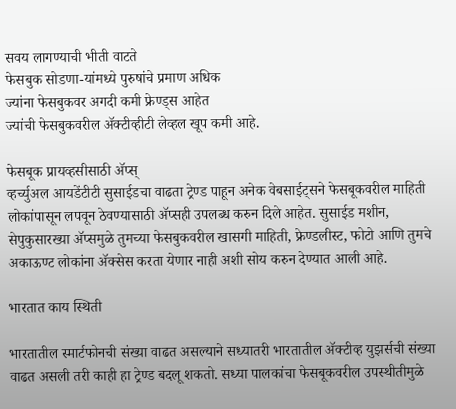सवय लागण्याची भीती वाटते
फेसबुक सोडणा-यांमध्ये पुरुषांचे प्रमाण अधिक
ज्यांना फेसबुकवर अगदी कमी फ्रेण्ड्स आहेत
ज्यांची फेसबुकवरील ॲक्टीव्हीटी लेव्हल खूप कमी आहे.

फेसबूक प्रायव्हसीसाठी ॲप्स्
व्हर्च्युअल आयडेंटीटी सुसाईडचा वाढता ट्रेण्ड पाहून अनेक वेबसाईट्सने फेसबूकवरील माहिती लोकांपासून लपवून ठेवण्यासाठी ॲप्सही उपलब्ध करुन दिले आहेत. सुसाईड मशीन, सेपुकुसारख्या ॲप्समुळे तुमच्या फेसबुकवरील खासगी माहिती, फ्रेण्डलीस्ट, फोटो आणि तुमचे अकाऊण्ट लोकांना ॲक्सेस करता येणार नाही अशी सोय करुन देण्यात आली आहे.

भारतात काय स्थिती

भारतातील स्मार्टफोनची संख्या वाढत असल्याने सध्यातरी भारतातील ॲक्टीव्ह युझर्सची संख्या वाढत असली तरी काही हा ट्रेण्ड बदलू शकतो. सध्या पालकांचा फेसबूकवरील उपस्थीतीमुळे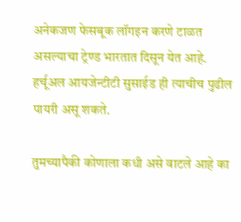अनेकजण फेसबूक लॉगइन करणे टाळत असल्याचा ट्रेण्ड भारतात दिसून येत आहे. हर्चूअल आयजेन्टीटी सुसाईड ही त्याचीच पुढील पायरी असू शकते.

तुमच्यापैकी कोणाला कधी असे वाटले आहे का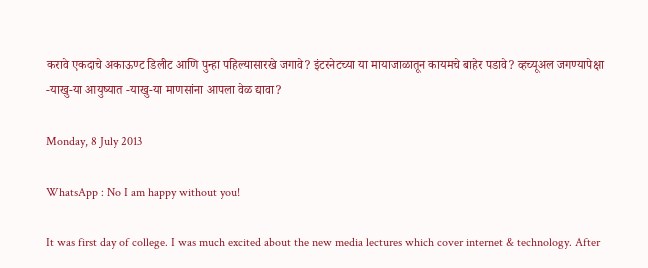करावे एकदाचे अकाऊण्ट डिलीट आणि पुन्हा पहिल्यासारखे जगावे? इंटरनेटच्या या मायाजाळातून कायमचे बाहेर पडावे? व्हच्यूअल जगण्यापेक्षा -याखु-या आयुष्यात -याखु-या माणसांना आपला वेळ द्यावा?

Monday, 8 July 2013

WhatsApp : No I am happy without you!

It was first day of college. I was much excited about the new media lectures which cover internet & technology. After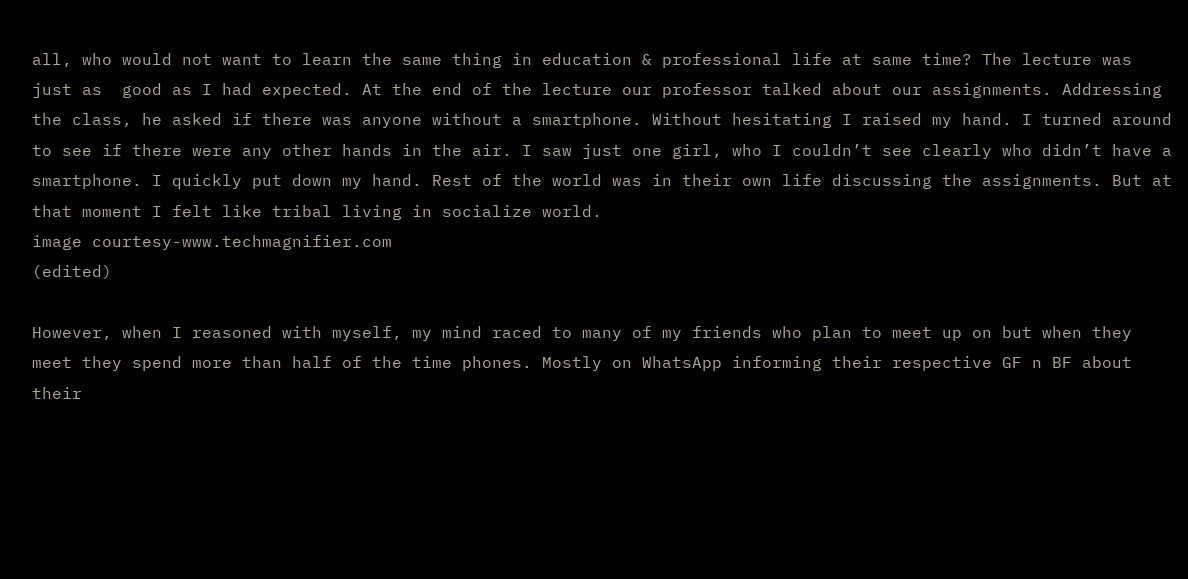all, who would not want to learn the same thing in education & professional life at same time? The lecture was just as  good as I had expected. At the end of the lecture our professor talked about our assignments. Addressing the class, he asked if there was anyone without a smartphone. Without hesitating I raised my hand. I turned around to see if there were any other hands in the air. I saw just one girl, who I couldn’t see clearly who didn’t have a smartphone. I quickly put down my hand. Rest of the world was in their own life discussing the assignments. But at that moment I felt like tribal living in socialize world.
image courtesy-www.techmagnifier.com
(edited)

However, when I reasoned with myself, my mind raced to many of my friends who plan to meet up on but when they meet they spend more than half of the time phones. Mostly on WhatsApp informing their respective GF n BF about their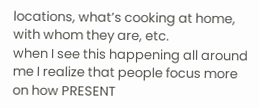locations, what’s cooking at home, with whom they are, etc.
when I see this happening all around me I realize that people focus more on how PRESENT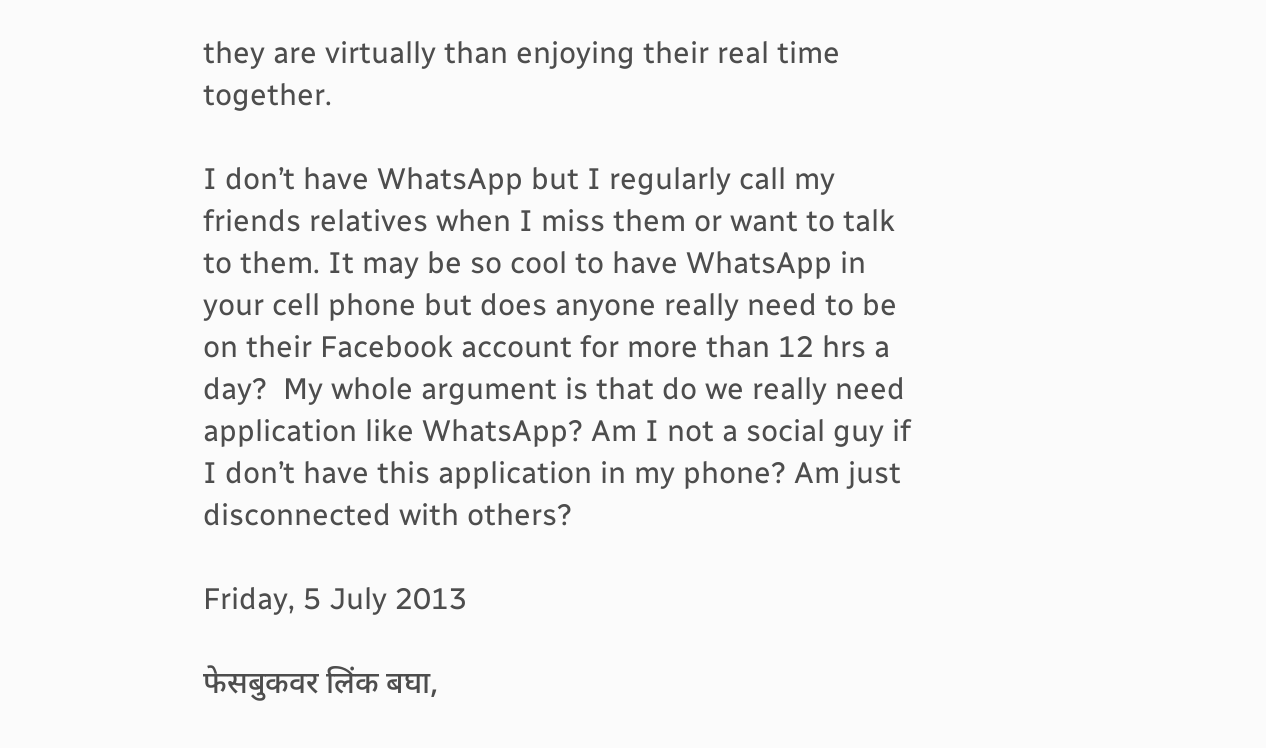they are virtually than enjoying their real time together.

I don’t have WhatsApp but I regularly call my friends relatives when I miss them or want to talk to them. It may be so cool to have WhatsApp in your cell phone but does anyone really need to be on their Facebook account for more than 12 hrs a day?  My whole argument is that do we really need application like WhatsApp? Am I not a social guy if I don’t have this application in my phone? Am just disconnected with others?

Friday, 5 July 2013

फेसबुकवर लिंक बघा,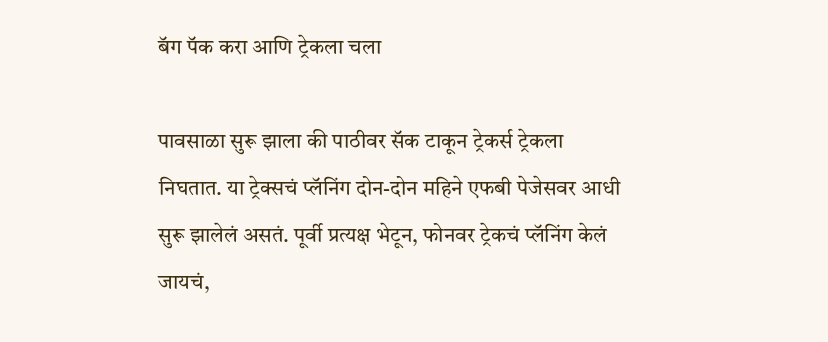बॅग पॅक करा आणि ट्रेकला चला

पावसाळा सुरू झाला की पाठीवर सॅक टाकून ट्रेकर्स ट्रेकला निघतात. या ट्रेक्सचं प्लॅनिंग दोन-दोन महिने एफबी पेजेसवर आधी सुरू झालेलं असतं. पूर्वी प्रत्यक्ष भेटून, फोनवर ट्रेकचं प्लॅनिंग केलं जायचं,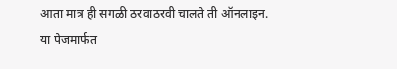आता मात्र ही सगळी ठरवाठरवी चालते ती ऑनलाइन. या पेजमार्फत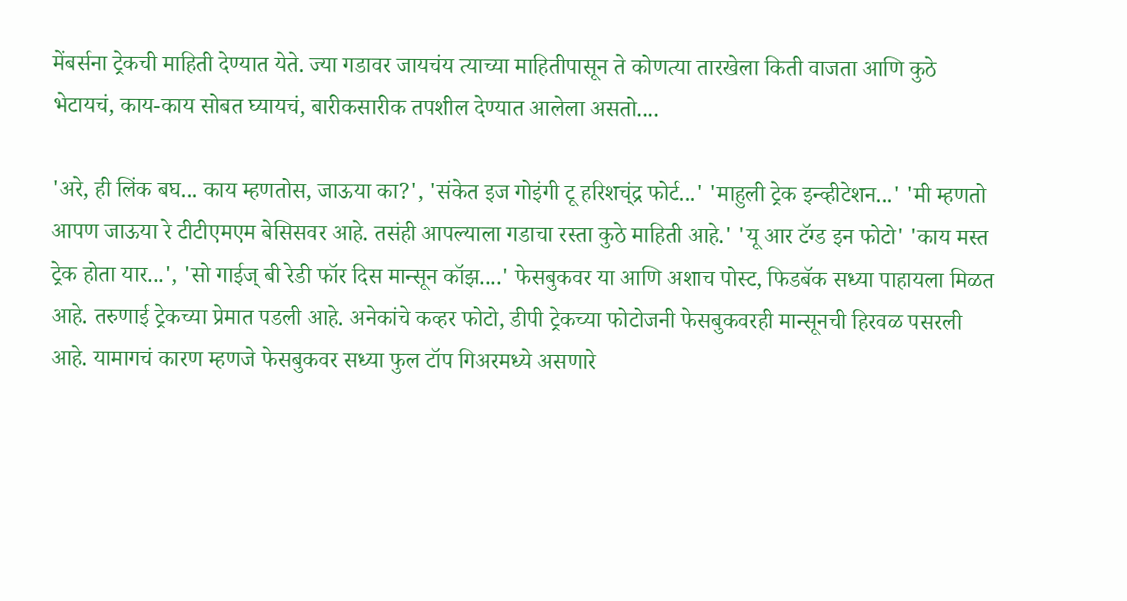मेंबर्सना ट्रेकची माहिती देण्यात येते. ज्या गडावर जायचंय त्याच्या माहितीपासून ते कोणत्या तारखेला किती वाजता आणि कुठे भेटायचं, काय-काय सोबत घ्यायचं, बारीकसारीक तपशील देण्यात आलेला असतो....

'अरे, ही लिंक बघ... काय म्हणतोस, जाऊया का?', 'संकेत इज गोइंगी टू हरिशच्ंद्र फोर्ट...' 'माहुली ट्रेक इन्व्हीटेशन...' 'मी म्हणतो आपण जाऊया रे टीटीएमएम बेसिसवर आहे. तसंही आपल्याला गडाचा रस्ता कुठे माहिती आहे.' 'यू आर टॅग्ड इन फोटो' 'काय मस्त ट्रेक होता यार...', 'सो गाईज् बी रेडी फॉर दिस मान्सून कॉझ....' फेसबुकवर या आणि अशाच पोस्ट, फिडबॅक सध्या पाहायला मिळत आहे. तरुणाई ट्रेकच्या प्रेमात पडली आहे. अनेकांचे कव्हर फोटो, डीपी ट्रेकच्या फोटोजनी फेसबुकवरही मान्सूनची हिरवळ पसरली आहे. यामागचं कारण म्हणजे फेसबुकवर सध्या फुल टॉप गिअरमध्ये असणारे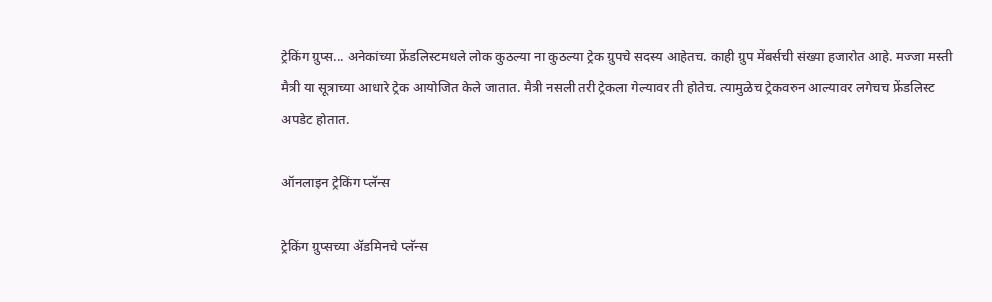ट्रेकिंग ग्रुप्स... अनेकांच्या फ्रेंडलिस्टमधले लोक कुठल्या ना कुठल्या ट्रेक ग्रुपचे सदस्य आहेतच. काही ग्रुप मेंबर्सची संख्या हजारोत आहे. मज्जा मस्ती मैत्री या सूत्राच्या आधारे ट्रेक आयोजित केले जातात. मैत्री नसली तरी ट्रेकला गेल्यावर ती होतेच. त्यामुळेच ट्रेकवरुन आल्यावर लगेचच फ्रेंडलिस्ट अपडेट होतात.

ऑनलाइन ट्रेकिंग प्लॅन्स

ट्रेकिंग ग्रुप्सच्या ॲडमिनचे प्लॅन्स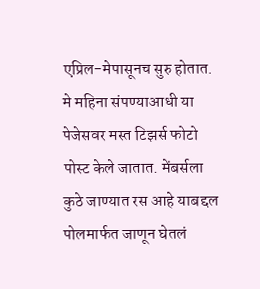एप्रिल-मेपासूनच सुरु होतात. मे महिना संपण्याआधी या पेजेसवर मस्त टिझर्स फोटो पोस्ट केले जातात. मेंबर्सला कुठे जाण्यात रस आहे याबद्दल पोलमार्फत जाणून घेतलं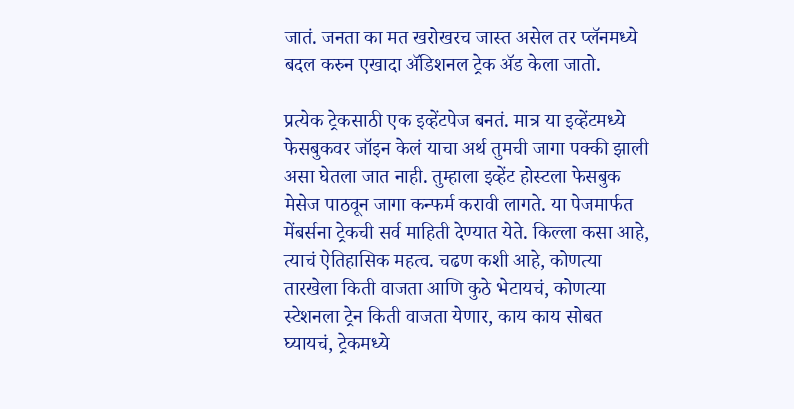जातं. जनता का मत खरोखरच जास्त असेल तर प्लॅनमध्ये बदल करुन एखादा ॲडिशनल ट्रेक ॲड केला जातो.

प्रत्येक ट्रेकसाठी एक इव्हेंटपेज बनतं. मात्र या इव्हेंटमध्ये फेसबुकवर जॉइन केलं याचा अर्थ तुमची जागा पक्की झाली असा घेतला जात नाही. तुम्हाला इव्हेंट होस्टला फेसबुक मेसेज पाठवून जागा कन्फर्म करावी लागते. या पेजमार्फत मेंबर्सना ट्रेकची सर्व माहिती देण्यात येते. किल्ला कसा आहे, त्याचं ऐतिहासिक महत्व. चढण कशी आहे, कोणत्या तारखेला किती वाजता आणि कुठे भेटायचं, कोणत्या स्टेशनला ट्रेन किती वाजता येणार, काय काय सोबत घ्यायचं, ट्रेकमध्ये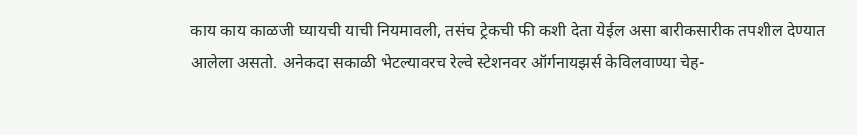काय काय काळजी घ्यायची याची नियमावली, तसंच ट्रेकची फी कशी देता येईल असा बारीकसारीक तपशील देण्यात आलेला असतो. अनेकदा सकाळी भेटल्यावरच रेल्वे स्टेशनवर ऑर्गनायझर्स केविलवाण्या चेह-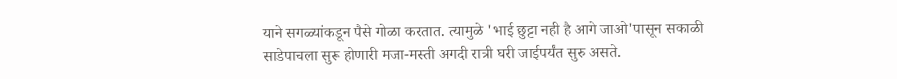याने सगळ्यांकडून पैसे गोळा करतात. त्यामुळे 'भाई छुट्टा नही है आगे जाओ'पासून सकाळी साडेपाचला सुरू होणारी मजा-मस्ती अगदी रात्री घरी जाईपर्यंत सुरु असते.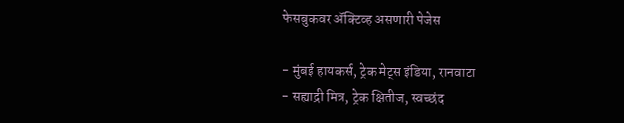फेसबुकवर ॲक्टिव्ह असणारी पेजेस

- मुंबई हायकर्स, ट्रेक मेट्स इंडिया, रानवाटा
- सह्याद्री मित्र, ट्रेक क्षितीज, स्वच्छंद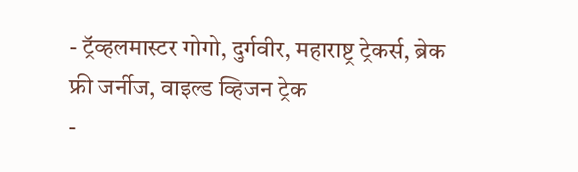- ट्रॅव्हलमास्टर गोगो, दुर्गवीर, महाराष्ट्र ट्रेकर्स, ब्रेक फ्री जर्नीज, वाइल्ड व्हिजन ट्रेक
-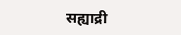सह्याद्री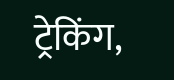ट्रेकिंग,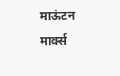माऊंटन मार्क्स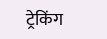ट्रेकिंग